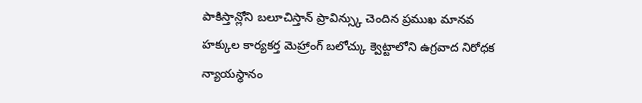పాకిస్తాన్లోని బలూచిస్తాన్ ప్రావిన్స్కు చెందిన ప్రముఖ మానవ హక్కుల కార్యకర్త మెహ్రాంగ్ బలోచ్కు క్వెట్టాలోని ఉగ్రవాద నిరోధక న్యాయస్థానం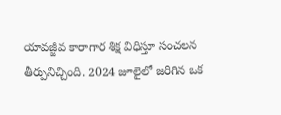యావజ్జీవ కారాగార శిక్ష విధిస్తూ సంచలన తీర్పునిచ్చింది. 2024 జూలైలో జరిగిన ఒక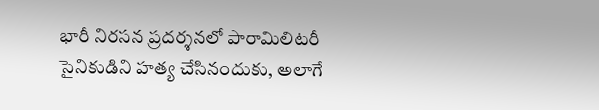భారీ నిరసన ప్రదర్శనలో పారామిలిటరీ సైనికుడిని హత్య చేసినందుకు, అలాగే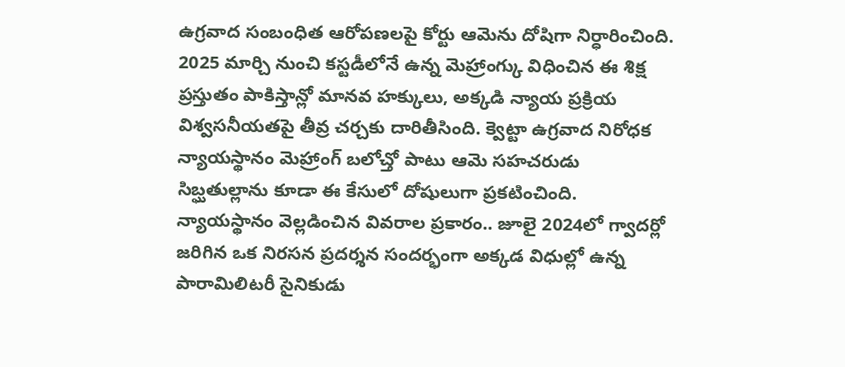ఉగ్రవాద సంబంధిత ఆరోపణలపై కోర్టు ఆమెను దోషిగా నిర్ధారించింది. 2025 మార్చి నుంచి కస్టడీలోనే ఉన్న మెహ్రాంగ్కు విధించిన ఈ శిక్ష ప్రస్తుతం పాకిస్తాన్లో మానవ హక్కులు, అక్కడి న్యాయ ప్రక్రియ విశ్వసనీయతపై తీవ్ర చర్చకు దారితీసింది. క్వెట్టా ఉగ్రవాద నిరోధక న్యాయస్థానం మెహ్రాంగ్ బలోచ్తో పాటు ఆమె సహచరుడు సిబ్ఘతుల్లాను కూడా ఈ కేసులో దోషులుగా ప్రకటించింది. న్యాయస్థానం వెల్లడించిన వివరాల ప్రకారం.. జూలై 2024లో గ్వాదర్లో జరిగిన ఒక నిరసన ప్రదర్శన సందర్భంగా అక్కడ విధుల్లో ఉన్న పారామిలిటరీ సైనికుడు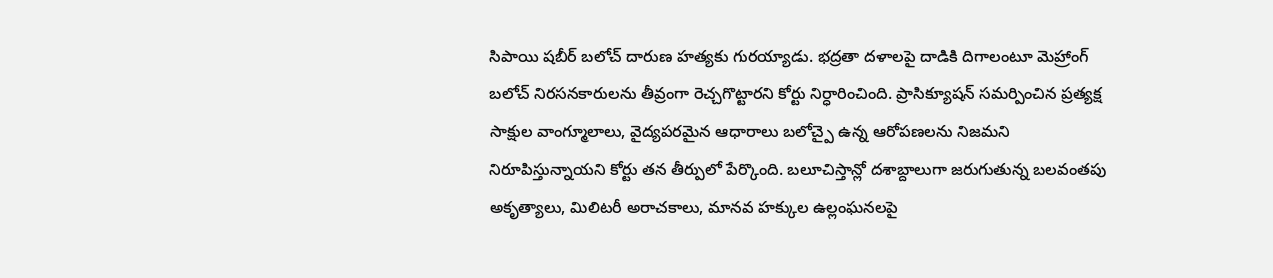సిపాయి షబీర్ బలోచ్ దారుణ హత్యకు గురయ్యాడు. భద్రతా దళాలపై దాడికి దిగాలంటూ మెహ్రాంగ్ బలోచ్ నిరసనకారులను తీవ్రంగా రెచ్చగొట్టారని కోర్టు నిర్ధారించింది. ప్రాసిక్యూషన్ సమర్పించిన ప్రత్యక్ష సాక్షుల వాంగ్మూలాలు, వైద్యపరమైన ఆధారాలు బలోచ్పై ఉన్న ఆరోపణలను నిజమని నిరూపిస్తున్నాయని కోర్టు తన తీర్పులో పేర్కొంది. బలూచిస్తాన్లో దశాబ్దాలుగా జరుగుతున్న బలవంతపు అకృత్యాలు, మిలిటరీ అరాచకాలు, మానవ హక్కుల ఉల్లంఘనలపై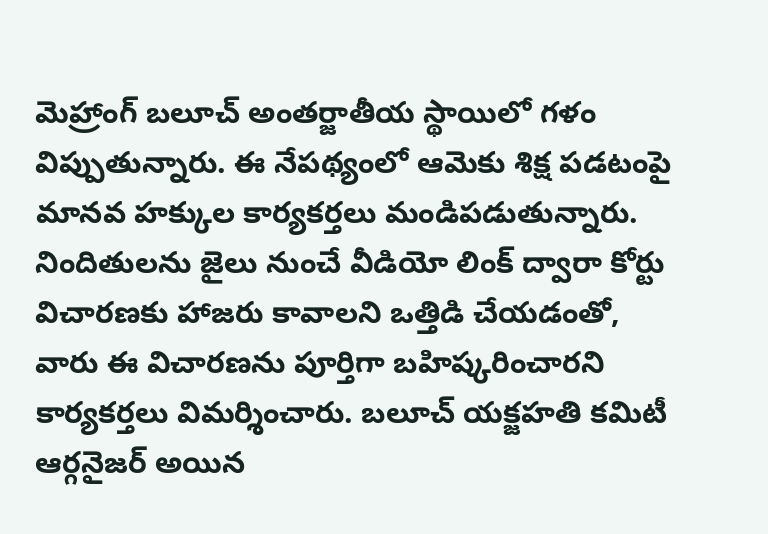మెహ్రాంగ్ బలూచ్ అంతర్జాతీయ స్థాయిలో గళం విప్పుతున్నారు. ఈ నేపథ్యంలో ఆమెకు శిక్ష పడటంపై మానవ హక్కుల కార్యకర్తలు మండిపడుతున్నారు. నిందితులను జైలు నుంచే వీడియో లింక్ ద్వారా కోర్టు విచారణకు హాజరు కావాలని ఒత్తిడి చేయడంతో, వారు ఈ విచారణను పూర్తిగా బహిష్కరించారని కార్యకర్తలు విమర్శించారు. బలూచ్ యక్జహతి కమిటీ ఆర్గనైజర్ అయిన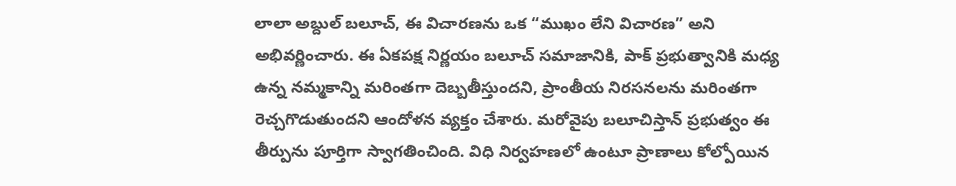లాలా అబ్దుల్ బలూచ్, ఈ విచారణను ఒక “ముఖం లేని విచారణ” అని అభివర్ణించారు. ఈ ఏకపక్ష నిర్ణయం బలూచ్ సమాజానికి, పాక్ ప్రభుత్వానికి మధ్య ఉన్న నమ్మకాన్ని మరింతగా దెబ్బతీస్తుందని, ప్రాంతీయ నిరసనలను మరింతగా రెచ్చగొడుతుందని ఆందోళన వ్యక్తం చేశారు. మరోవైపు బలూచిస్తాన్ ప్రభుత్వం ఈ తీర్పును పూర్తిగా స్వాగతించింది. విధి నిర్వహణలో ఉంటూ ప్రాణాలు కోల్పోయిన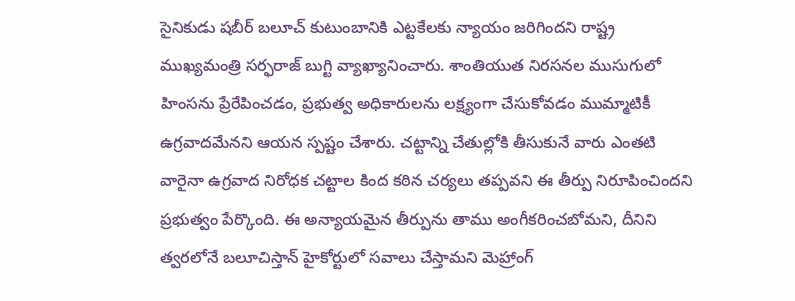సైనికుడు షబీర్ బలూచ్ కుటుంబానికి ఎట్టకేలకు న్యాయం జరిగిందని రాష్ట్ర ముఖ్యమంత్రి సర్ఫరాజ్ బుగ్టి వ్యాఖ్యానించారు. శాంతియుత నిరసనల ముసుగులో హింసను ప్రేరేపించడం, ప్రభుత్వ అధికారులను లక్ష్యంగా చేసుకోవడం ముమ్మాటికీ ఉగ్రవాదమేనని ఆయన స్పష్టం చేశారు. చట్టాన్ని చేతుల్లోకి తీసుకునే వారు ఎంతటి వారైనా ఉగ్రవాద నిరోధక చట్టాల కింద కఠిన చర్యలు తప్పవని ఈ తీర్పు నిరూపించిందని ప్రభుత్వం పేర్కొంది. ఈ అన్యాయమైన తీర్పును తాము అంగీకరించబోమని, దీనిని త్వరలోనే బలూచిస్తాన్ హైకోర్టులో సవాలు చేస్తామని మెహ్రాంగ్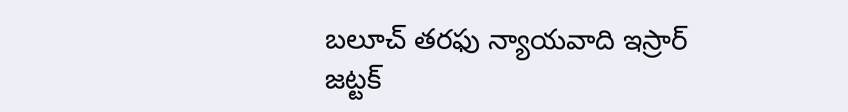బలూచ్ తరఫు న్యాయవాది ఇస్రార్ జట్టక్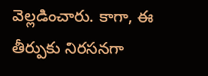వెల్లడించారు. కాగా, ఈ తీర్పుకు నిరసనగా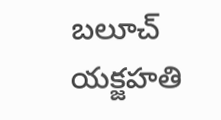బలూచ్ యక్జహతి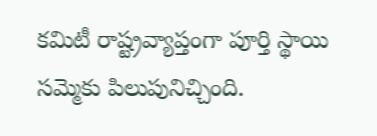కమిటీ రాష్ట్రవ్యాప్తంగా పూర్తి స్థాయి సమ్మెకు పిలుపునిచ్చింది.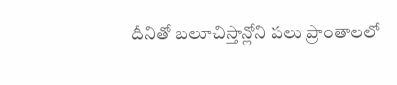దీనితో బలూచిస్తాన్లోని పలు ప్రాంతాలలో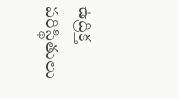ఉద్రిక్త పరిస్థితులు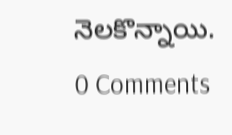నెలకొన్నాయి.
0 Comments